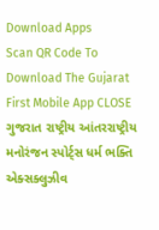Download Apps
Scan QR Code To Download The Gujarat First Mobile App CLOSE
ગુજરાત રાષ્ટ્રીય આંતરરાષ્ટ્રીય મનોરંજન સ્પોર્ટ્સ ધર્મ ભક્તિ એક્સક્લુઝીવ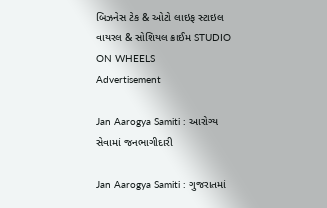બિઝનેસ ટેક & ઓટો લાઇફ સ્ટાઇલ વાયરલ & સોશિયલ ક્રાઈમ STUDIO ON WHEELS
Advertisement

Jan Aarogya Samiti : આરોગ્ય સેવામાં જનભાગીદારી

Jan Aarogya Samiti : ગુજરાતમાં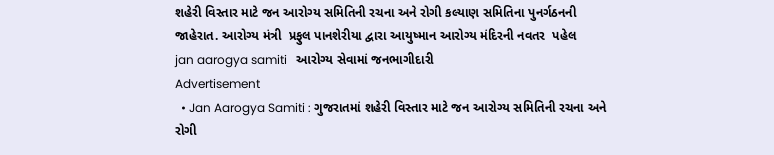શહેરી વિસ્તાર માટે જન આરોગ્ય સમિતિની રચના અને રોગી કલ્યાણ સમિતિના પુનર્ગઠનની જાહેરાત. આરોગ્ય મંત્રી  પ્રફુલ પાનશેરીયા દ્વારા આયુષ્માન આરોગ્ય મંદિરની નવતર  પહેલ
jan aarogya samiti   આરોગ્ય સેવામાં જનભાગીદારી
Advertisement
  • Jan Aarogya Samiti : ગુજરાતમાં શહેરી વિસ્તાર માટે જન આરોગ્ય સમિતિની રચના અને રોગી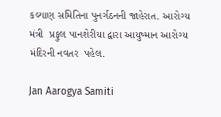કલ્યાણ સમિતિના પુનર્ગઠનની જાહેરાત. આરોગ્ય મંત્રી  પ્રફુલ પાનશેરીયા દ્વારા આયુષ્માન આરોગ્ય મંદિરની નવતર  પહેલ.

Jan Aarogya Samiti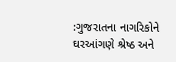:ગુજરાતના નાગરિકોને ઘરઆંગણે શ્રેષ્ઠ અને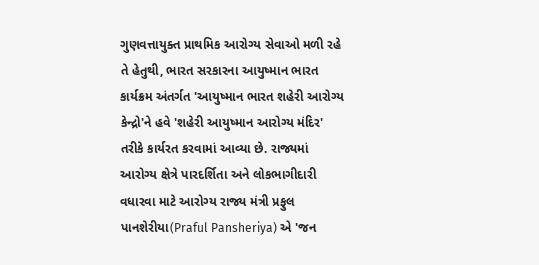ગુણવત્તાયુક્ત પ્રાથમિક આરોગ્ય સેવાઓ મળી રહે તે હેતુથી, ભારત સરકારના આયુષ્માન ભારત કાર્યક્રમ અંતર્ગત 'આયુષ્માન ભારત શહેરી આરોગ્ય કેન્દ્રો'ને હવે 'શહેરી આયુષ્માન આરોગ્ય મંદિર' તરીકે કાર્યરત કરવામાં આવ્યા છે. રાજ્યમાં આરોગ્ય ક્ષેત્રે પારદર્શિતા અને લોકભાગીદારી વધારવા માટે આરોગ્ય રાજ્ય મંત્રી પ્રફુલ પાનશેરીયા(Praful Pansheriya) એ 'જન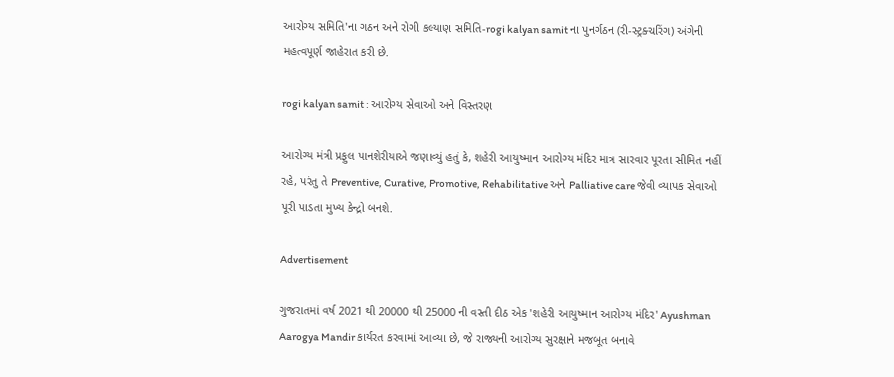આરોગ્ય સમિતિ'ના ગઠન અને રોગી કલ્યાણ સમિતિ-rogi kalyan samit ના પુનર્ગઠન (રી-સ્ટ્રક્ચરિંગ) અંગેની મહત્વપૂર્ણ જાહેરાત કરી છે.

rogi kalyan samit : આરોગ્ય સેવાઓ અને વિસ્તરણ

આરોગ્ય મંત્રી પ્રફુલ પાનશેરીયાએ જણાવ્યું હતું કે, શહેરી આયુષ્માન આરોગ્ય મંદિર માત્ર સારવાર પૂરતા સીમિત નહીં રહે, પરંતુ તે Preventive, Curative, Promotive, Rehabilitative અને Palliative care જેવી વ્યાપક સેવાઓ પૂરી પાડતા મુખ્ય કેન્દ્રો બનશે.

Advertisement

ગુજરાતમાં વર્ષ 2021 થી 20000 થી 25000 ની વસ્તી દીઠ એક 'શહેરી આયુષ્માન આરોગ્ય મંદિર' Ayushman Aarogya Mandir કાર્યરત કરવામાં આવ્યા છે, જે રાજ્યની આરોગ્ય સુરક્ષાને મજબૂત બનાવે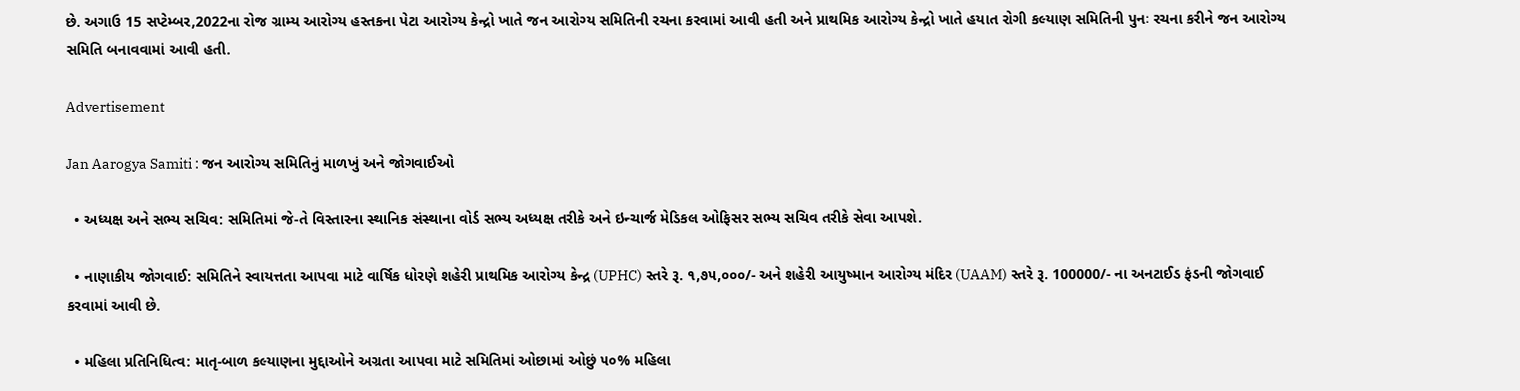છે. અગાઉ 15 સપ્ટેમ્બર,2022ના રોજ ગ્રામ્ય આરોગ્ય હસ્તકના પેટા આરોગ્ય કેન્દ્રો ખાતે જન આરોગ્ય સમિતિની રચના કરવામાં આવી હતી અને પ્રાથમિક આરોગ્ય કેન્દ્રો ખાતે હયાત રોગી કલ્યાણ સમિતિની પુનઃ રચના કરીને જન આરોગ્ય સમિતિ બનાવવામાં આવી હતી.

Advertisement

Jan Aarogya Samiti : જન આરોગ્ય સમિતિનું માળખું અને જોગવાઈઓ

  • અધ્યક્ષ અને સભ્ય સચિવ: સમિતિમાં જે-તે વિસ્તારના સ્થાનિક સંસ્થાના વોર્ડ સભ્ય અધ્યક્ષ તરીકે અને ઇન્ચાર્જ મેડિકલ ઓફિસર સભ્ય સચિવ તરીકે સેવા આપશે.

  • નાણાકીય જોગવાઈ: સમિતિને સ્વાયત્તતા આપવા માટે વાર્ષિક ધોરણે શહેરી પ્રાથમિક આરોગ્ય કેન્દ્ર (UPHC) સ્તરે રૂ. ૧,૭૫,૦૦૦/- અને શહેરી આયુષ્માન આરોગ્ય મંદિર (UAAM) સ્તરે રૂ. 100000/- ના અનટાઈડ ફંડની જોગવાઈ કરવામાં આવી છે.

  • મહિલા પ્રતિનિધિત્વ: માતૃ-બાળ કલ્યાણના મુદ્દાઓને અગ્રતા આપવા માટે સમિતિમાં ઓછામાં ઓછું ૫૦% મહિલા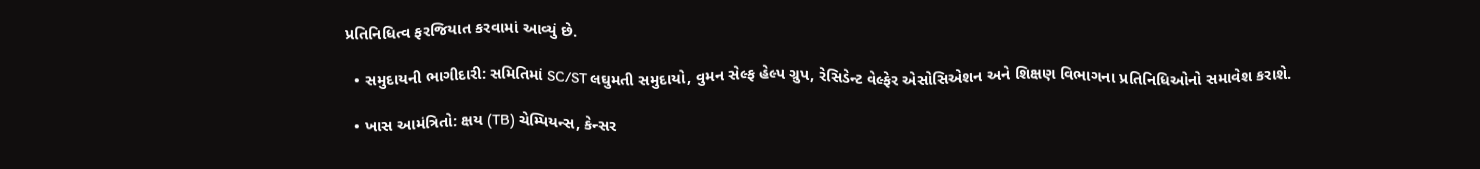પ્રતિનિધિત્વ ફરજિયાત કરવામાં આવ્યું છે.

  • સમુદાયની ભાગીદારી: સમિતિમાં SC/ST લઘુમતી સમુદાયો, વુમન સેલ્ફ હેલ્પ ગ્રુપ, રેસિડેન્ટ વેલ્ફેર એસોસિએશન અને શિક્ષણ વિભાગના પ્રતિનિધિઓનો સમાવેશ કરાશે.

  • ખાસ આમંત્રિતો: ક્ષય (TB) ચેમ્પિયન્સ, કેન્સર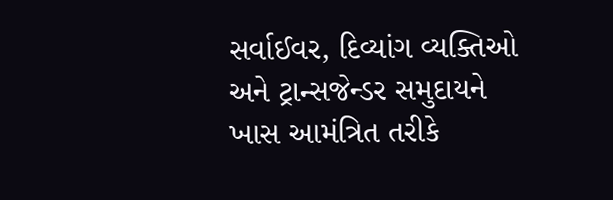સર્વાઈવર, દિવ્યાંગ વ્યક્તિઓ અને ટ્રાન્સજેન્ડર સમુદાયને ખાસ આમંત્રિત તરીકે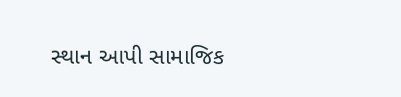સ્થાન આપી સામાજિક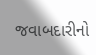જવાબદારીનો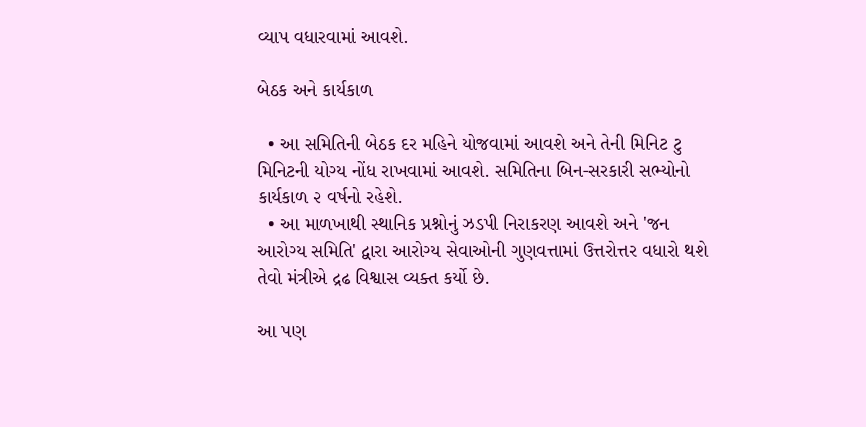વ્યાપ વધારવામાં આવશે.

બેઠક અને કાર્યકાળ

  • આ સમિતિની બેઠક દર મહિને યોજવામાં આવશે અને તેની મિનિટ ટુ મિનિટની યોગ્ય નોંધ રાખવામાં આવશે. સમિતિના બિન-સરકારી સભ્યોનો કાર્યકાળ ૨ વર્ષનો રહેશે.
  • આ માળખાથી સ્થાનિક પ્રશ્નોનું ઝડપી નિરાકરણ આવશે અને 'જન આરોગ્ય સમિતિ' દ્વારા આરોગ્ય સેવાઓની ગુણવત્તામાં ઉત્તરોત્તર વધારો થશે તેવો મંત્રીએ દ્રઢ વિશ્વાસ વ્યક્ત કર્યો છે.

આ પણ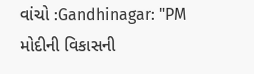વાંચો :Gandhinagar: "PM મોદીની વિકાસની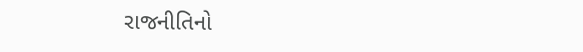રાજનીતિનો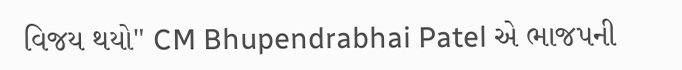વિજય થયો" CM Bhupendrabhai Patel એ ભાજપની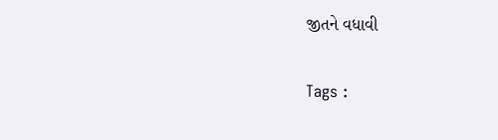જીતને વધાવી

Tags :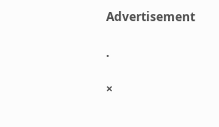Advertisement

.

×